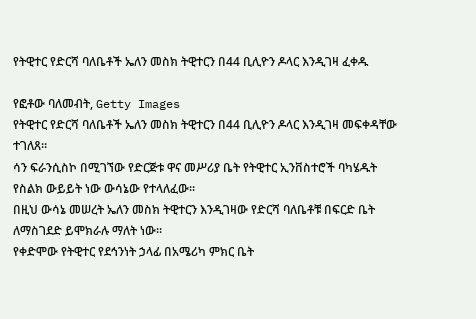የትዊተር የድርሻ ባለቤቶች ኤለን መስክ ትዊተርን በ44 ቢሊዮን ዶላር እንዲገዛ ፈቀዱ

የፎቶው ባለመብት, Getty Images
የትዊተር የድርሻ ባለቤቶች ኤለን መስክ ትዊተርን በ44 ቢሊዮን ዶላር እንዲገዛ መፍቀዳቸው ተገለጸ።
ሳን ፍራንሲስኮ በሚገኘው የድርጅቱ ዋና መሥሪያ ቤት የትዊተር ኢንቨስተሮች ባካሄዱት የስልክ ውይይት ነው ውሳኔው የተላለፈው።
በዚህ ውሳኔ መሠረት ኤለን መስክ ትዊተርን እንዲገዛው የድርሻ ባለቤቶቹ በፍርድ ቤት ለማስገደድ ይሞክራሉ ማለት ነው።
የቀድሞው የትዊተር የደኅንነት ኃላፊ በአሜሪካ ምክር ቤት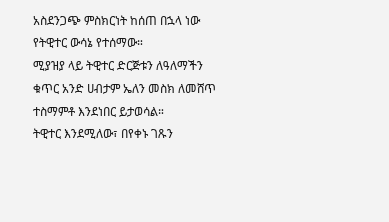አስደንጋጭ ምስክርነት ከሰጠ በኋላ ነው የትዊተር ውሳኔ የተሰማው።
ሚያዝያ ላይ ትዊተር ድርጅቱን ለዓለማችን ቁጥር አንድ ሀብታም ኤለን መስክ ለመሸጥ ተስማምቶ እንደነበር ይታወሳል።
ትዊተር እንደሚለው፣ በየቀኑ ገጹን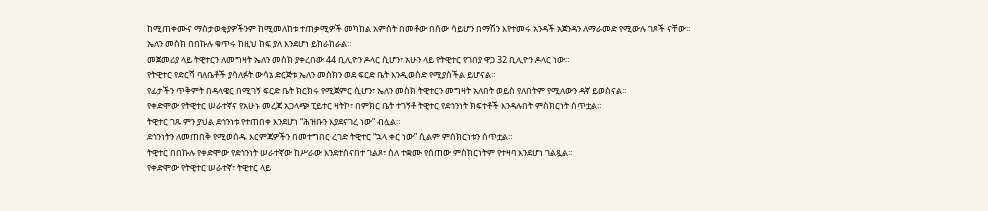ከሚጠቀሙና ማስታወቂያዎችንም ከሚመለከቱ ተጠቃሚዎች መካከል አምስት በመቶው በሰው ሳይሆን በማሽን እየተመሩ አንዳች አጀንዳን ለማራመድ የሚውሉ ገጾች ናቸው።
ኤለን መስክ በበኩሉ ቁጥሩ ከዚህ ከፍ ያለ እንደሆነ ይከራከራል።
መጀመሪያ ላይ ትዊተርን ለመግዛት ኤለን መስክ ያቀረበው 44 ቢሊዮን ዶላር ሲሆን፣ አሁን ላይ የትዊተር የገበያ ዋጋ 32 ቢሊዮን ዶላር ነው።
የትዊተር የድርሻ ባለቤቶች ያሳለፉት ውሳኔ ድርጅቱ ኤለን መስክን ወደ ፍርድ ቤት እንዲወስድ የሚያስችል ይሆናል።
የፊታችን ጥቅምት በዳላዌር በሚገኝ ፍርድ ቤት ክርክሩ የሚጀምር ሲሆን፣ ኤለን መስክ ትዊተርን መግዛት አለበት ወይስ የለበትም የሚለውን ዳኛ ይወስናል።
የቀድሞው የትዊተር ሠራተኛና የአሁኑ መረጃ አጋላጭ ፒይተር ዛትኮ፣ በምክር ቤት ተገኝቶ ትዊተር የደኅንነት ክፍተቶች እንዳሉበት ምስክርነት ሰጥቷል።
ትዊተር ገጹ ምን ያህል ደኅንነቱ የተጠበቀ እንደሆነ “ሕዝቡን እያደናገረ ነው” ብሏል።
ደኅንነትን ለመጠበቅ የሚወሰዱ እርምጃዎችን በመተግበር ረገድ ትዊተር “ኋላ ቀር ነው” ሲልም ምስክርነቱን ሰጥቷል።
ትዊተር በበኩሉ የቀድሞው የደኅንነት ሠራተኛው ከሥራው እንደተሰናበተ ገልጾ፣ ስለ ተቋሙ የሰጠው ምስክርነትም የተዛባ እንደሆነ ገልጿል።
የቀድሞው የትዊተር ሠራተኛ፣ ትዊተር ላይ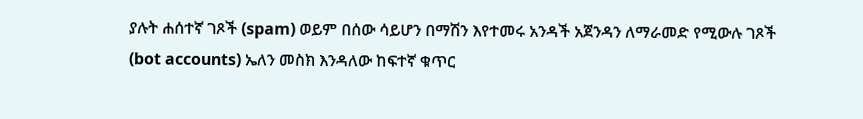ያሉት ሐሰተኛ ገጾች (spam) ወይም በሰው ሳይሆን በማሽን እየተመሩ አንዳች አጀንዳን ለማራመድ የሚውሉ ገጾች (bot accounts) ኤለን መስክ እንዳለው ከፍተኛ ቁጥር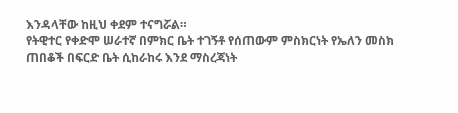እንዳላቸው ከዚህ ቀደም ተናግሯል።
የትዊተር የቀድሞ ሠራተኛ በምክር ቤት ተገኝቶ የሰጠውም ምስክርነት የኤለን መስክ ጠበቆች በፍርድ ቤት ሲከራከሩ እንደ ማስረጃነት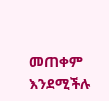መጠቀም እንደሚችሉ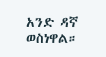አንድ ዳኛ ወስነዋል።